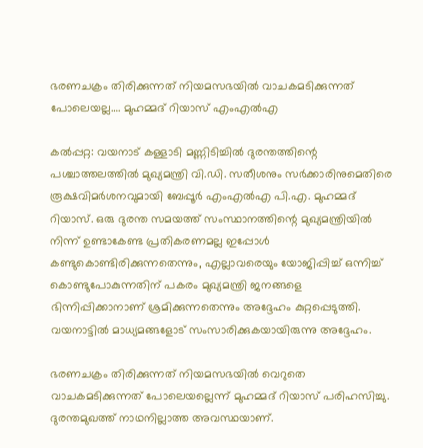ഭരണചക്രം തിരിക്കുന്നത് നിയമസഭയിൽ വാചകമടിക്കുന്നത് പോലെയല്ല…. മുഹമ്മദ് റിയാസ് എംഎൽഎ

കൽപ്പറ്റ: വയനാട് കള്ളാടി മണ്ണിടിച്ചിൽ ദുരന്തത്തിന്റെ പശ്ചാത്തലത്തിൽ മുഖ്യമന്ത്രി വി.ഡി. സതീശനും സർക്കാരിനുമെതിരെ രൂക്ഷവിമർശനവുമായി ബേപ്പൂർ എംഎൽഎ പി.എ. മുഹമ്മദ് റിയാസ്. ഒരു ദുരന്ത സമയത്ത് സംസ്ഥാനത്തിന്റെ മുഖ്യമന്ത്രിയിൽ നിന്ന് ഉണ്ടാകേണ്ട പ്രതികരണമല്ല ഇപ്പോൾ കണ്ടുകൊണ്ടിരിക്കുന്നതെന്നും, എല്ലാവരെയും യോജിപ്പിച്ച് ഒന്നിച്ച് കൊണ്ടുപോകുന്നതിന് പകരം മുഖ്യമന്ത്രി ജനങ്ങളെ ഭിന്നിപ്പിക്കാനാണ് ശ്രമിക്കുന്നതെന്നും അദ്ദേഹം കുറ്റപ്പെടുത്തി. വയനാട്ടിൽ മാധ്യമങ്ങളോട് സംസാരിക്കുകയായിരുന്നു അദ്ദേഹം.

ഭരണചക്രം തിരിക്കുന്നത് നിയമസഭയിൽ വെറുതെ വാചകമടിക്കുന്നത് പോലെയല്ലെന്ന് മുഹമ്മദ് റിയാസ് പരിഹസിച്ചു. ദുരന്തമുഖത്ത് നാഥനില്ലാത്ത അവസ്ഥയാണ്.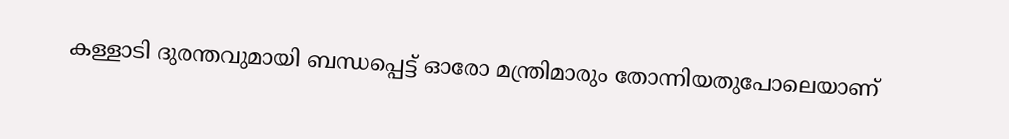കള്ളാടി ദുരന്തവുമായി ബന്ധപ്പെട്ട് ഓരോ മന്ത്രിമാരും തോന്നിയതുപോലെയാണ്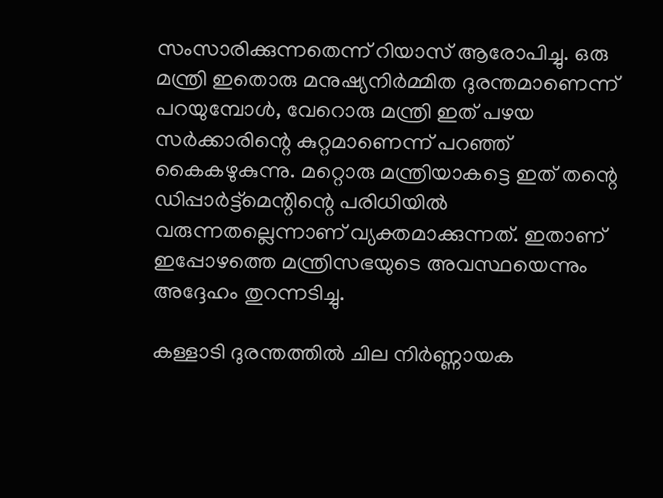സംസാരിക്കുന്നതെന്ന് റിയാസ് ആരോപിച്ചു. ഒരു മന്ത്രി ഇതൊരു മനുഷ്യനിർമ്മിത ദുരന്തമാണെന്ന് പറയുമ്പോൾ, വേറൊരു മന്ത്രി ഇത് പഴയ സർക്കാരിന്റെ കുറ്റമാണെന്ന് പറഞ്ഞ് കൈകഴുകുന്നു. മറ്റൊരു മന്ത്രിയാകട്ടെ ഇത് തന്റെ ഡിപ്പാർട്ട്‌മെന്റിന്റെ പരിധിയിൽ വരുന്നതല്ലെന്നാണ് വ്യക്തമാക്കുന്നത്. ഇതാണ് ഇപ്പോഴത്തെ മന്ത്രിസഭയുടെ അവസ്ഥയെന്നും അദ്ദേഹം തുറന്നടിച്ചു.

കള്ളാടി ദുരന്തത്തിൽ ചില നിർണ്ണായക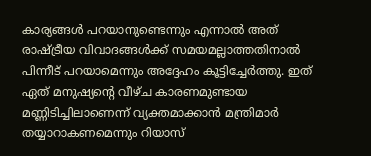കാര്യങ്ങൾ പറയാനുണ്ടെന്നും എന്നാൽ അത് രാഷ്ട്രീയ വിവാദങ്ങൾക്ക് സമയമല്ലാത്തതിനാൽ പിന്നീട് പറയാമെന്നും അദ്ദേഹം കൂട്ടിച്ചേർത്തു. ഇത് ഏത് മനുഷ്യന്റെ വീഴ്ച കാരണമുണ്ടായ മണ്ണിടിച്ചിലാണെന്ന് വ്യക്തമാക്കാൻ മന്ത്രിമാർ തയ്യാറാകണമെന്നും റിയാസ്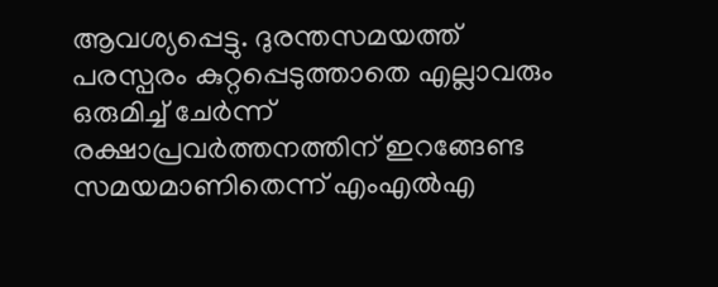ആവശ്യപ്പെട്ടു. ദുരന്തസമയത്ത് പരസ്പരം കുറ്റപ്പെടുത്താതെ എല്ലാവരും ഒരുമിച്ച് ചേർന്ന് രക്ഷാപ്രവർത്തനത്തിന് ഇറങ്ങേണ്ട സമയമാണിതെന്ന് എംഎൽഎ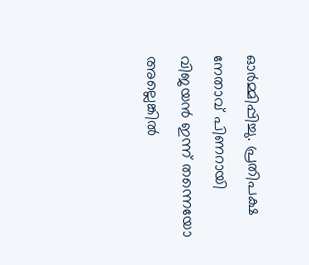ഓർമ്മിപ്പിച്ചു. പ്രതിപക്ഷ നേതാവ് പിണറായി വിജയൻ ഇന്ന് തന്നെയോ അല്ലെങ്കിൽ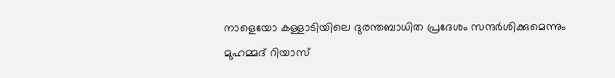നാളെയോ കള്ളാടിയിലെ ദുരന്തബാധിത പ്രദേശം സന്ദർശിക്കുമെന്നും മുഹമ്മദ് റിയാസ്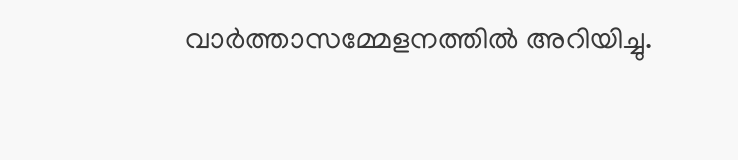വാർത്താസമ്മേളനത്തിൽ അറിയിച്ചു.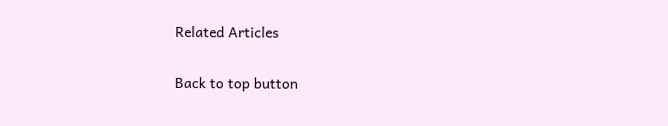Related Articles

Back to top button